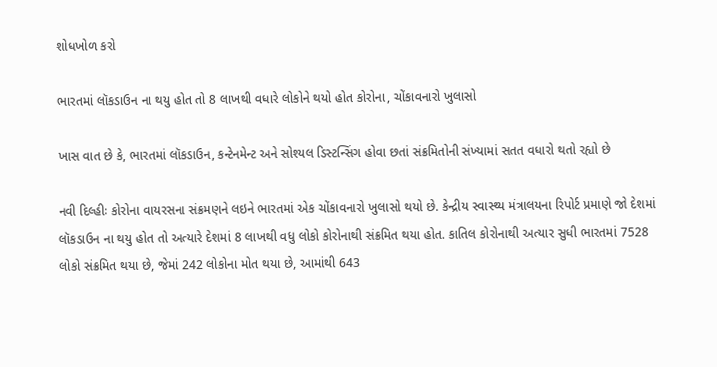શોધખોળ કરો

ભારતમાં લૉકડાઉન ના થયુ હોત તો 8 લાખથી વધારે લોકોને થયો હોત કોરોના, ચોંકાવનારો ખુલાસો

ખાસ વાત છે કે, ભારતમાં લૉકડાઉન, કન્ટેનમેન્ટ અને સોશ્યલ ડિસ્ટન્સિંગ હોવા છતાં સંક્રમિતોની સંખ્યામાં સતત વધારો થતો રહ્યો છે

નવી દિલ્હીઃ કોરોના વાયરસના સંક્રમણને લઇને ભારતમાં એક ચોંકાવનારો ખુલાસો થયો છે. કેન્દ્રીય સ્વાસ્થ્ય મંત્રાલયના રિપોર્ટ પ્રમાણે જો દેશમાં લૉકડાઉન ના થયુ હોત તો અત્યારે દેશમાં 8 લાખથી વધુ લોકો કોરોનાથી સંક્રમિત થયા હોત. કાતિલ કોરોનાથી અત્યાર સુધી ભારતમાં 7528 લોકો સંક્રમિત થયા છે, જેમાં 242 લોકોના મોત થયા છે, આમાંથી 643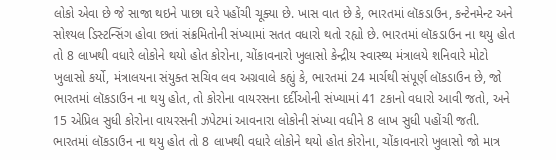લોકો એવા છે જે સાજા થઇને પાછા ઘરે પહોંચી ચૂક્યા છે. ખાસ વાત છે કે, ભારતમાં લૉકડાઉન, કન્ટેનમેન્ટ અને સોશ્યલ ડિસ્ટન્સિંગ હોવા છતાં સંક્રમિતોની સંખ્યામાં સતત વધારો થતો રહ્યો છે. ભારતમાં લૉકડાઉન ના થયુ હોત તો 8 લાખથી વધારે લોકોને થયો હોત કોરોના, ચોંકાવનારો ખુલાસો કેન્દ્રીય સ્વાસ્થ્ય મંત્રાલયે શનિવારે મોટો ખુલાસો કર્યો, મંત્રાલયના સંયુક્ત સચિવ લવ અગ્રવાલે કહ્યું કે, ભારતમાં 24 માર્ચથી સંપૂર્ણ લૉકડાઉન છે, જો ભારતમાં લૉકડાઉન ના થયુ હોત, તો કોરોના વાયરસના દર્દીઓની સંખ્યામાં 41 ટકાનો વધારો આવી જતો, અને 15 એપ્રિલ સુધી કોરોના વાયરસની ઝપેટમાં આવનારા લોકોની સંખ્યા વધીને 8 લાખ સુધી પહોંચી જતી. ભારતમાં લૉકડાઉન ના થયુ હોત તો 8 લાખથી વધારે લોકોને થયો હોત કોરોના, ચોંકાવનારો ખુલાસો જો માત્ર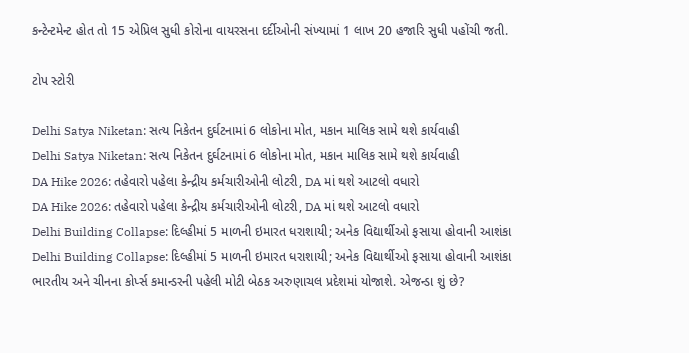કન્ટેન્ટમેન્ટ હોત તો 15 એપ્રિલ સુધી કોરોના વાયરસના દર્દીઓની સંખ્યામાં 1 લાખ 20 હજારિ સુધી પહોંચી જતી.

ટોપ સ્ટોરી

Delhi Satya Niketan: સત્ય નિકેતન દુર્ઘટનામાં 6 લોકોના મોત, મકાન માલિક સામે થશે કાર્યવાહી
Delhi Satya Niketan: સત્ય નિકેતન દુર્ઘટનામાં 6 લોકોના મોત, મકાન માલિક સામે થશે કાર્યવાહી
DA Hike 2026: તહેવારો પહેલા કેન્દ્રીય કર્મચારીઓની લોટરી, DA માં થશે આટલો વધારો
DA Hike 2026: તહેવારો પહેલા કેન્દ્રીય કર્મચારીઓની લોટરી, DA માં થશે આટલો વધારો
Delhi Building Collapse: દિલ્હીમાં 5 માળની ઇમારત ધરાશાયી; અનેક વિદ્યાર્થીઓ ફસાયા હોવાની આશંકા
Delhi Building Collapse: દિલ્હીમાં 5 માળની ઇમારત ધરાશાયી; અનેક વિદ્યાર્થીઓ ફસાયા હોવાની આશંકા
ભારતીય અને ચીનના કોર્પ્સ કમાન્ડરની પહેલી મોટી બેઠક અરુણાચલ પ્રદેશમાં યોજાશે. એજન્ડા શું છે?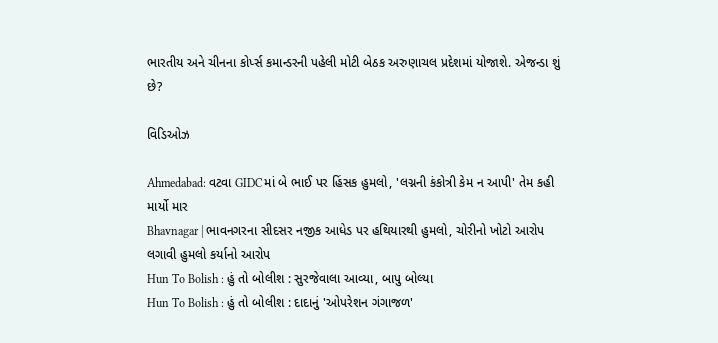ભારતીય અને ચીનના કોર્પ્સ કમાન્ડરની પહેલી મોટી બેઠક અરુણાચલ પ્રદેશમાં યોજાશે. એજન્ડા શું છે?

વિડિઓઝ

Ahmedabad: વટવા GIDCમાં બે ભાઈ પર હિંસક હુમલો, 'લગ્નની કંકોત્રી કેમ ન આપી' તેમ કહી માર્યો માર
Bhavnagar | ભાવનગરના સીદસર નજીક આધેડ પર હથિયારથી હુમલો, ચોરીનો ખોટો આરોપ લગાવી હુમલો કર્યાનો આરોપ
Hun To Bolish : હું તો બોલીશ : સુરજેવાલા આવ્યા, બાપુ બોલ્યા
Hun To Bolish : હું તો બોલીશ : દાદાનું 'ઓપરેશન ગંગાજળ'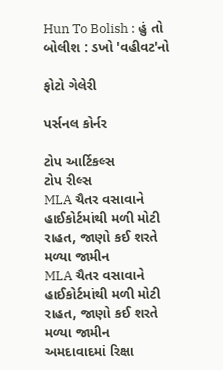Hun To Bolish : હું તો બોલીશ : ડખો 'વહીવટ'નો

ફોટો ગેલેરી

પર્સનલ કોર્નર

ટોપ આર્ટિકલ્સ
ટોપ રીલ્સ
MLA ચૈતર વસાવાને હાઈકોર્ટમાંથી મળી મોટી રાહત, જાણો કઈ શરતે મળ્યા જામીન
MLA ચૈતર વસાવાને હાઈકોર્ટમાંથી મળી મોટી રાહત, જાણો કઈ શરતે મળ્યા જામીન
અમદાવાદમાં રિક્ષા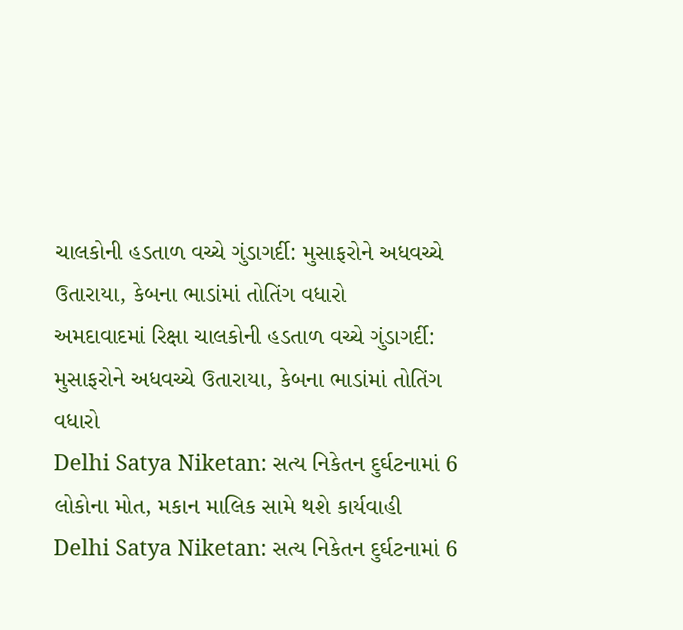ચાલકોની હડતાળ વચ્ચે ગુંડાગર્દી: મુસાફરોને અધવચ્ચે ઉતારાયા, કેબના ભાડાંમાં તોતિંગ વધારો
અમદાવાદમાં રિક્ષા ચાલકોની હડતાળ વચ્ચે ગુંડાગર્દી: મુસાફરોને અધવચ્ચે ઉતારાયા, કેબના ભાડાંમાં તોતિંગ વધારો
Delhi Satya Niketan: સત્ય નિકેતન દુર્ઘટનામાં 6 લોકોના મોત, મકાન માલિક સામે થશે કાર્યવાહી
Delhi Satya Niketan: સત્ય નિકેતન દુર્ઘટનામાં 6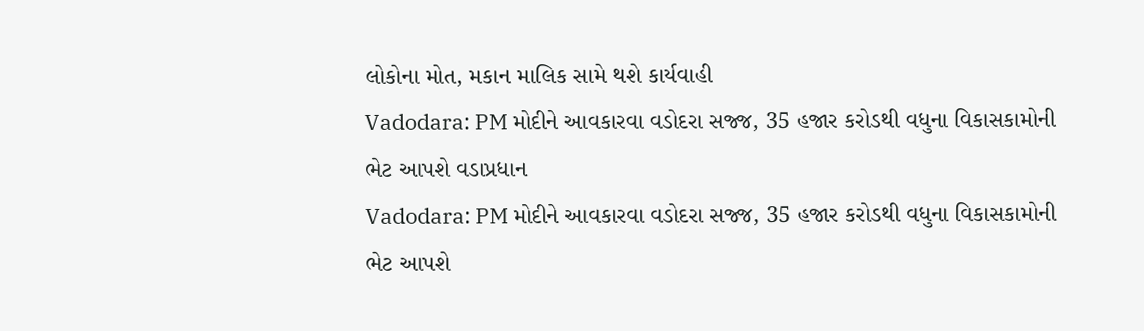લોકોના મોત, મકાન માલિક સામે થશે કાર્યવાહી
Vadodara: PM મોદીને આવકારવા વડોદરા સજ્જ, 35 હજાર કરોડથી વધુના વિકાસકામોની ભેટ આપશે વડાપ્રધાન
Vadodara: PM મોદીને આવકારવા વડોદરા સજ્જ, 35 હજાર કરોડથી વધુના વિકાસકામોની ભેટ આપશે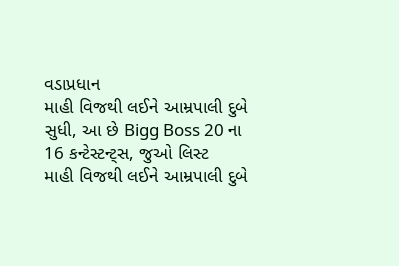વડાપ્રધાન
માહી વિજથી લઈને આમ્રપાલી દુબે સુધી, આ છે Bigg Boss 20 ના 16 કન્ટેસ્ટન્ટ્સ, જુઓ લિસ્ટ
માહી વિજથી લઈને આમ્રપાલી દુબે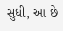સુધી, આ છે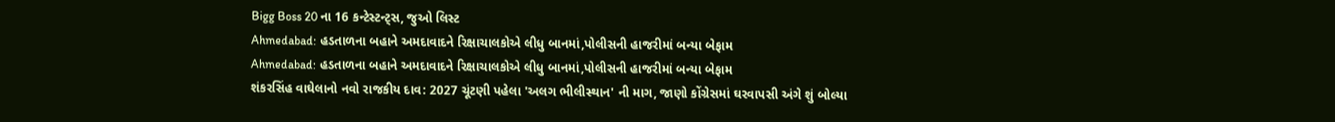Bigg Boss 20 ના 16 કન્ટેસ્ટન્ટ્સ, જુઓ લિસ્ટ
Ahmedabad: હડતાળના બહાને અમદાવાદને રિક્ષાચાલકોએ લીધુ બાનમાં,પોલીસની હાજરીમાં બન્યા બેફામ
Ahmedabad: હડતાળના બહાને અમદાવાદને રિક્ષાચાલકોએ લીધુ બાનમાં,પોલીસની હાજરીમાં બન્યા બેફામ
શંકરસિંહ વાઘેલાનો નવો રાજકીય દાવ: 2027 ચૂંટણી પહેલા 'અલગ ભીલીસ્થાન' ની માગ, જાણો કોંગ્રેસમાં ઘરવાપસી અંગે શું બોલ્યા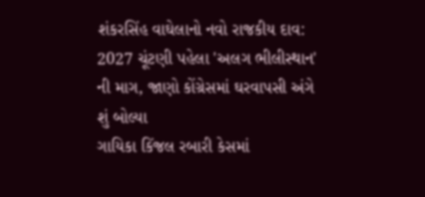શંકરસિંહ વાઘેલાનો નવો રાજકીય દાવ: 2027 ચૂંટણી પહેલા 'અલગ ભીલીસ્થાન' ની માગ, જાણો કોંગ્રેસમાં ઘરવાપસી અંગે શું બોલ્યા
ગાયિકા કિંજલ રબારી કેસમાં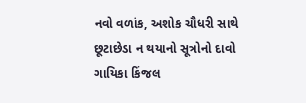નવો વળાંક, અશોક ચૌધરી સાથે છૂટાછેડા ન થયાનો સૂત્રોનો દાવો
ગાયિકા કિંજલ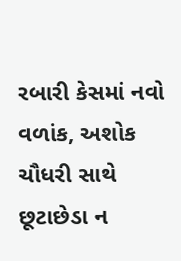રબારી કેસમાં નવો વળાંક, અશોક ચૌધરી સાથે છૂટાછેડા ન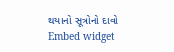થયાનો સૂત્રોનો દાવો
Embed widget